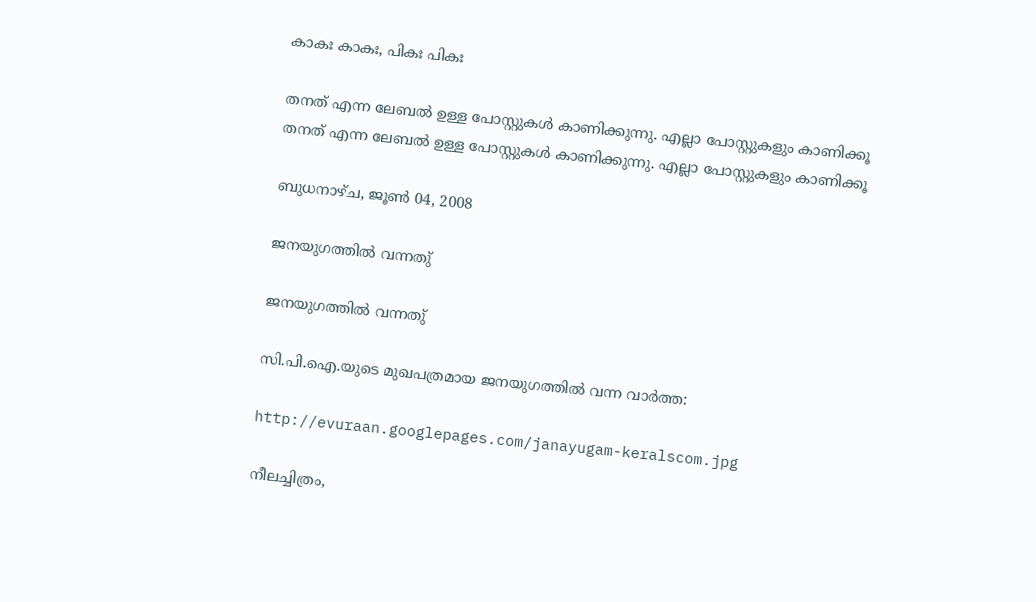കാകഃ കാകഃ, പികഃ പികഃ

തനത് എന്ന ലേബല്‍ ഉള്ള പോസ്റ്റുകള്‍ കാണിക്കുന്നു. എല്ലാ പോസ്റ്റുകളും കാണിക്കൂ
തനത് എന്ന ലേബല്‍ ഉള്ള പോസ്റ്റുകള്‍ കാണിക്കുന്നു. എല്ലാ പോസ്റ്റുകളും കാണിക്കൂ

ബുധനാഴ്‌ച, ജൂൺ 04, 2008

ജനയുഗത്തില്‍ വന്നതു്

ജനയുഗത്തില്‍ വന്നതു്

സി.പി.ഐ.യുടെ മുഖപത്രമായ ജനയുഗത്തില്‍ വന്ന വാര്‍ത്ത:

http://evuraan.googlepages.com/janayugam-keralscom.jpg

നീലച്ചിത്രം,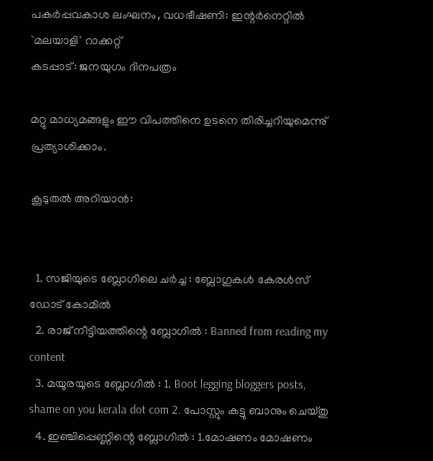പകര്‍പ്പവകാശ ലംഘനം, വധഭീഷണി: ഇന്റര്‍നെറ്റില്‍ `മലയാളി' റാക്കറ്റ്
കടപ്പാട്: ജനയുഗം ദിനപത്രം

മറ്റു മാധ്യമങ്ങളും ഈ വിപത്തിനെ ഉടനെ തിരിച്ചറിയുമെന്നു് പ്രത്യാശിക്കാം.

കൂടുതല്‍ അറിയാന്‍:


  1. സജിയുടെ ബ്ലോഗിലെ ചര്‍ച്ച : ബ്ലോഗുകള്‍ കേരള്‍സ് ഡോട് കോമില്‍
  2. രാജ് നീട്ടിയത്തിന്റെ ബ്ലോഗില്‍ : Banned from reading my content
  3. മയൂരയുടെ ബ്ലോഗില്‍ : 1. Boot legging bloggers posts, shame on you kerala dot com 2. പോസ്റ്റും കട്ടു ബാനും ചെയ്തു
  4. ഇഞ്ചിപ്പെണ്ണിന്റെ ബ്ലോഗില്‍ : 1.മോഷണം മോഷണം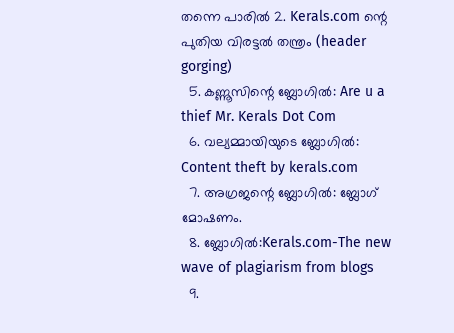തന്നെ പാരില്‍ 2. Kerals.com ന്റെ പുതിയ വിരട്ടല്‍ തന്ത്രം (header gorging)
  5. കണ്ണൂസിന്റെ ബ്ലോഗില്‍: Are u a thief Mr. Kerals Dot Com
  6. വല്യമ്മായിയുടെ ബ്ലോഗില്‍: Content theft by kerals.com
  7. അഗ്രജന്റെ ബ്ലോഗില്‍: ബ്ലോഗ് മോഷണം.
  8. ബ്ലോഗില്‍:Kerals.com-The new wave of plagiarism from blogs
  9.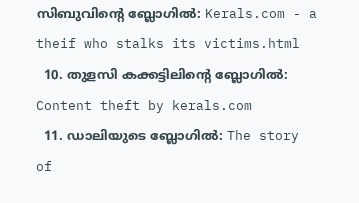സിബുവിന്റെ ബ്ലോഗില്‍: Kerals.com - a theif who stalks its victims.html
  10. തുളസി കക്കട്ടിലിന്റെ ബ്ലോഗില്‍: Content theft by kerals.com
  11. ഡാലിയുടെ ബ്ലോഗില്‍: The story of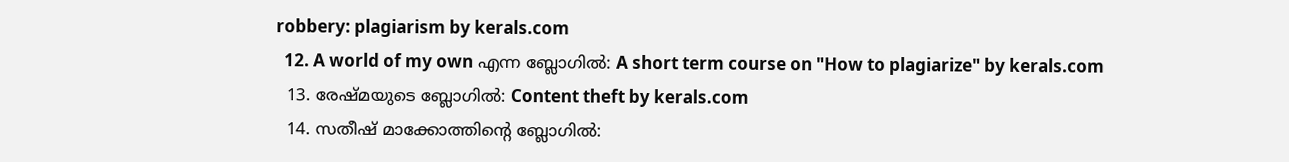robbery: plagiarism by kerals.com
  12. A world of my own എന്ന ബ്ലോഗില്‍: A short term course on "How to plagiarize" by kerals.com
  13. രേഷ്മയുടെ ബ്ലോഗില്‍: Content theft by kerals.com
  14. സതീഷ് മാക്കോത്തിന്റെ ബ്ലോഗില്‍: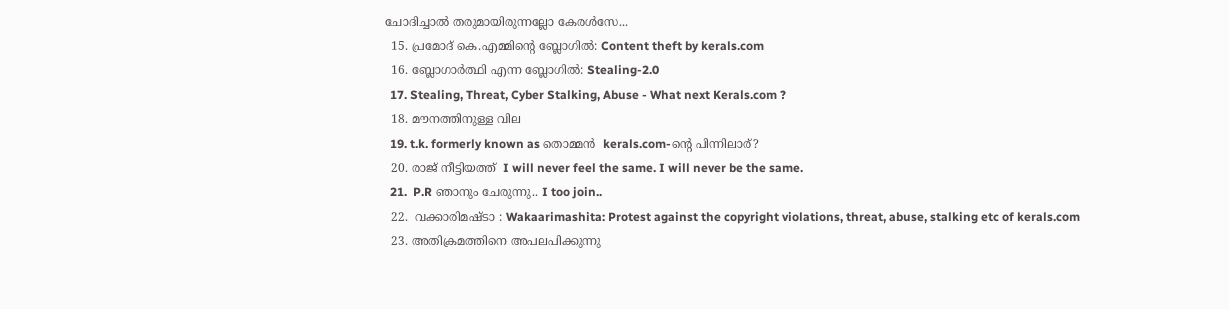ചോദിച്ചാല്‍ തരുമായിരുന്നല്ലോ കേരള്‍സേ...
  15. പ്രമോദ് കെ.എമ്മിന്റെ ബ്ലോഗില്‍: Content theft by kerals.com
  16. ബ്ലോഗാര്‍ത്ഥി എന്ന ബ്ലോഗില്‍: Stealing-2.0
  17. Stealing, Threat, Cyber Stalking, Abuse - What next Kerals.com ?
  18. മൗനത്തിനുള്ള വില
  19. t.k. formerly known as തൊമ്മന്‍  kerals.com-ന്റെ പിന്നിലാര്?
  20. രാജ് നീട്ടിയത്ത്  I will never feel the same. I will never be the same.
  21.  P.R ഞാനും ചേരുന്നു.. I too join..
  22.  വക്കാരിമഷ്‌ടാ : Wakaarimashita: Protest against the copyright violations, threat, abuse, stalking etc of kerals.com
  23. അതിക്രമത്തിനെ അപലപിക്കുന്നു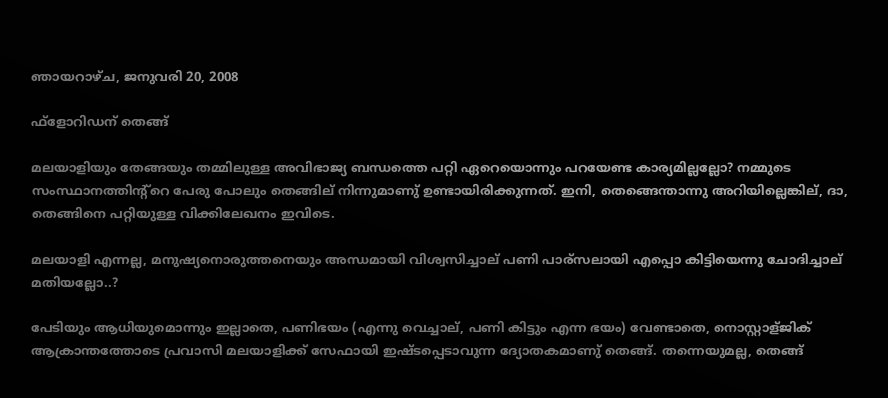ഞായറാഴ്‌ച, ജനുവരി 20, 2008

ഫ്ളോറിഡന് തെങ്ങ്

മലയാളിയും തേങ്ങയും തമ്മിലുള്ള അവിഭാജ്യ ബന്ധത്തെ പറ്റി ഏറെയൊന്നും പറയേണ്ട കാര്യ‌‌മില്ലല്ലോ? നമ്മുടെ സംസ്ഥാനത്തിന്റ്റെ പേരു പോലും തെങ്ങില് നിന്നുമാണു് ഉണ്ടായിരിക്കുന്നത്. ഇനി, തെങ്ങെന്താന്നു അറിയില്ലെങ്കില്, ദാ, തെങ്ങിനെ പറ്റിയുള്ള വിക്കിലേഖനം ഇവിടെ.

മലയാളി എന്നല്ല, മനുഷ്യനൊരുത്തനെയും അന്ധമായി വിശ്വസിച്ചാല് പണി പാര്സലായി എപ്പൊ കിട്ടിയെന്നു ചോദിച്ചാല് മതിയല്ലോ..?

പേടിയും ആധിയുമൊന്നും ഇല്ലാതെ, പണിഭയം (എന്നു വെച്ചാല്, പണി കിട്ടും എന്ന ഭയം) വേണ്ടാതെ, നൊസ്റ്റാള്ജിക്‌‌ ആക്രാന്തത്തോടെ പ്രവാസി മലയാളിക്ക് സേഫായി ഇഷ്ടപ്പെടാവുന്ന ദ്യോതകമാണു് തെങ്ങ്. തന്നെയുമല്ല, തെങ്ങ്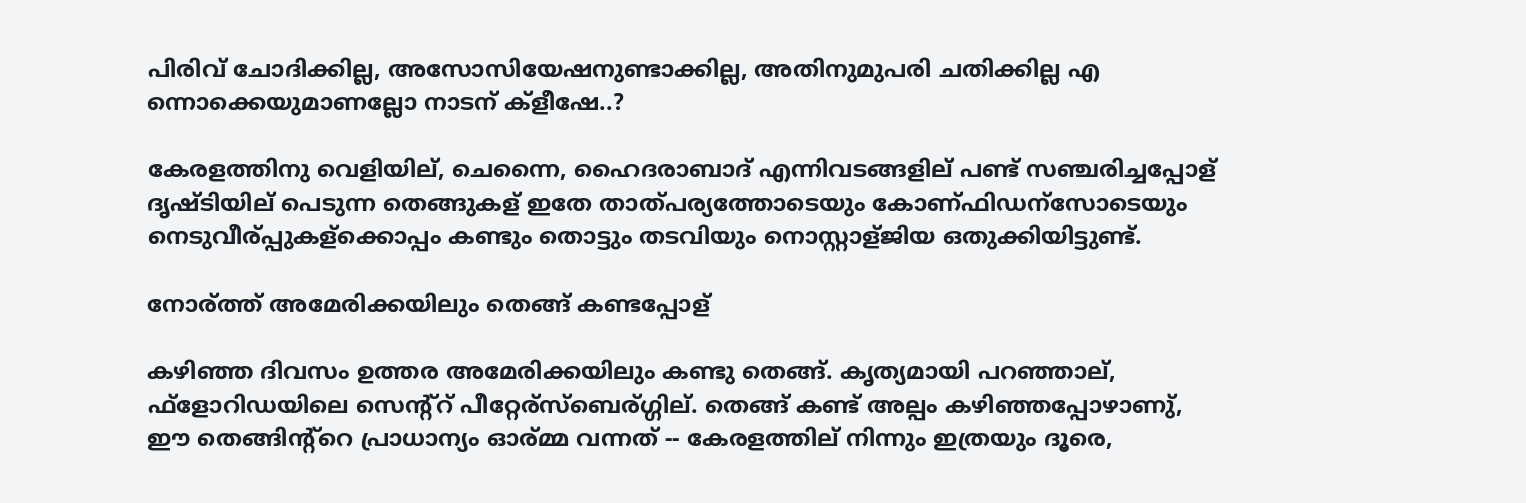പിരിവ് ചോദിക്കില്ല, അസോസിയേഷനുണ്ടാക്കില്ല, അതിനുമുപരി ചതിക്കില്ല എ ന്നൊക്കെയുമാണല്ലോ നാടന് ക്ളീഷേ..?

കേരളത്തിനു വെളിയില്, ചെന്നൈ, ഹൈദരാബാദ് എന്നിവടങ്ങളില് പണ്ട് സഞ്ചരിച്ചപ്പോള് ദൃഷ്ടിയില് പെടുന്ന തെങ്ങുകള് ഇതേ താത്പര്യത്തോടെയും കോണ്ഫിഡന്സോടെയും നെടുവീര്പ്പുകള്ക്കൊപ്പം കണ്ടും തൊട്ടും തടവിയും നൊസ്റ്റാള്ജിയ ഒതുക്കിയിട്ടുണ്ട്.

നോര്ത്ത് അമേരിക്കയിലും തെങ്ങ് കണ്ടപ്പോള്

കഴിഞ്ഞ ദിവസം ഉത്തര അമേരിക്കയിലും കണ്ടു തെങ്ങ്. കൃത്യമായി പറഞ്ഞാല്, ഫ്ളോറിഡയിലെ സെന്റ്റ് പീറ്റേര്സ്ബെര്ഗ്ഗില്. തെങ്ങ് കണ്ട് അല്പം കഴിഞ്ഞപ്പോഴാണു്, ഈ തെങ്ങിന്റ്റെ പ്രാധാന്യം ഓര്മ്മ വന്നത് -- കേരളത്തില് നിന്നും ഇത്രയും ദൂരെ,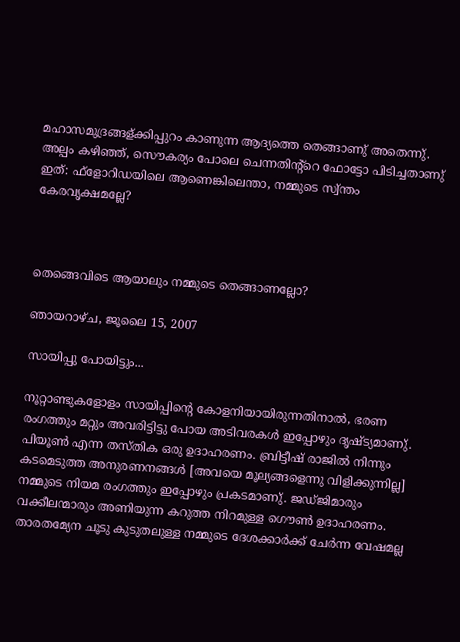മഹാസമുദ്രങ്ങള്ക്കിപ്പുറം കാണുന്ന ആദ്യത്തെ തെങ്ങാണു് അതെന്നു്. അല്പം കഴിഞ്ഞ്, സൌകര്യം പോലെ ചെന്നതിന്റ്റെ ഫോട്ടോ പിടിച്ചതാണു് ഇത്: ഫ്ളോറിഡയിലെ ആണെങ്കിലെന്താ, നമ്മുടെ സ്വ്‌‌ന്തം കേരവൃക്ഷമല്ലേ?



തെങ്ങെവിടെ ആയാലും നമ്മുടെ തെങ്ങാണല്ലോ?

ഞായറാഴ്‌ച, ജൂലൈ 15, 2007

സായിപ്പു പോയിട്ടും...

നൂറ്റാണ്ടുകളോളം സായിപ്പിന്റെ കോളനിയായിരുന്നതിനാല്‍, ഭരണ രംഗത്തും മറ്റും അവരിട്ടിട്ടു പോയ അടിവരകള്‍ ഇപ്പോഴും ദൃഷ്ട്യമാണു്. പിയൂണ്‍ എന്ന തസ്തിക ഒരു ഉദാഹരണം. ബ്രിട്ടീഷ് രാജില്‍ നിന്നും കടമെടുത്ത അനുരണനങ്ങള്‍ [അവയെ മൂല്യങ്ങളെന്നു വിളിക്കുന്നില്ല] നമ്മുടെ നിയമ രംഗത്തും ഇപ്പോഴും പ്രകടമാണു്. ജഡ്ജിമാരും വക്കീലന്മാരും അണിയുന്ന കറുത്ത നിറമുള്ള ഗൌണ്‍ ഉദാഹരണം. താരതമ്യേന ചൂടു കുടുതലുള്ള നമ്മുടെ ദേശക്കാര്‍ക്ക് ചേര്‍ന്ന വേഷമല്ല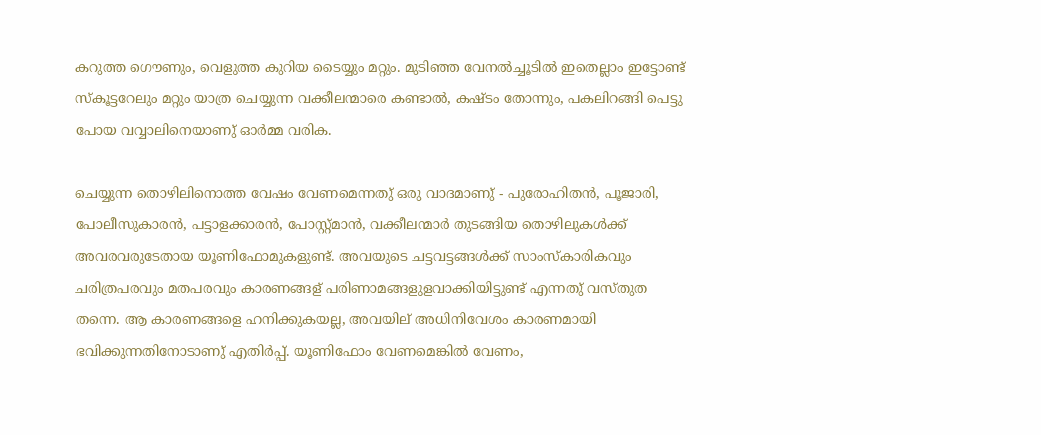കറുത്ത ഗൌണും, വെളുത്ത കുറിയ ടൈയ്യും മറ്റും. മുടിഞ്ഞ വേനല്‍ച്ചൂടില്‍ ഇതെല്ലാം ഇട്ടോണ്ട് സ്കൂട്ടറേലും മറ്റും യാത്ര ചെയ്യുന്ന വക്കീലന്മാരെ കണ്ടാല്‍, കഷ്ടം തോന്നും, പകലിറങ്ങി പെട്ടു പോയ വവ്വാലിനെയാണു് ഓര്‍മ്മ വരിക.

ചെയ്യുന്ന തൊഴിലിനൊത്ത വേഷം വേണമെന്നതു് ഒരു വാദമാണു് - പുരോഹിതന്‍, പൂജാരി, പോലീസുകാരന്‍, പട്ടാളക്കാരന്‍, പോസ്റ്റ്‌മാന്‍, വക്കീലന്മാര്‍ തുടങ്ങിയ തൊഴിലുകള്‍ക്ക് അവരവരുടേതായ യൂണിഫോമുകളുണ്ട്. അവയുടെ ചട്ടവട്ടങ്ങള്‍ക്ക് സാംസ്കാരികവും ചരിത്രപരവും മതപരവും കാരണങ്ങള് പരിണാമങ്ങളുളവാക്കിയിട്ടുണ്ട് എന്നതു് വസ്തുത തന്നെ. ആ കാരണങ്ങളെ ഹനിക്കുകയല്ല, അവയില് അധിനിവേശം കാരണമായി ഭവിക്കുന്നതിനോടാണു് എതിര്‍പ്പ്. യൂണിഫോം വേണമെങ്കില്‍ വേണം,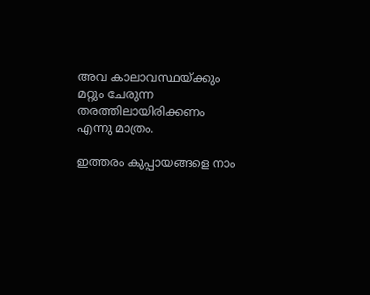അവ കാലാവസ്ഥയ്ക്കും മറ്റും ചേരുന്ന തരത്തിലായിരിക്കണം എന്നു മാത്രം.

ഇത്തരം കുപ്പായങ്ങളെ നാം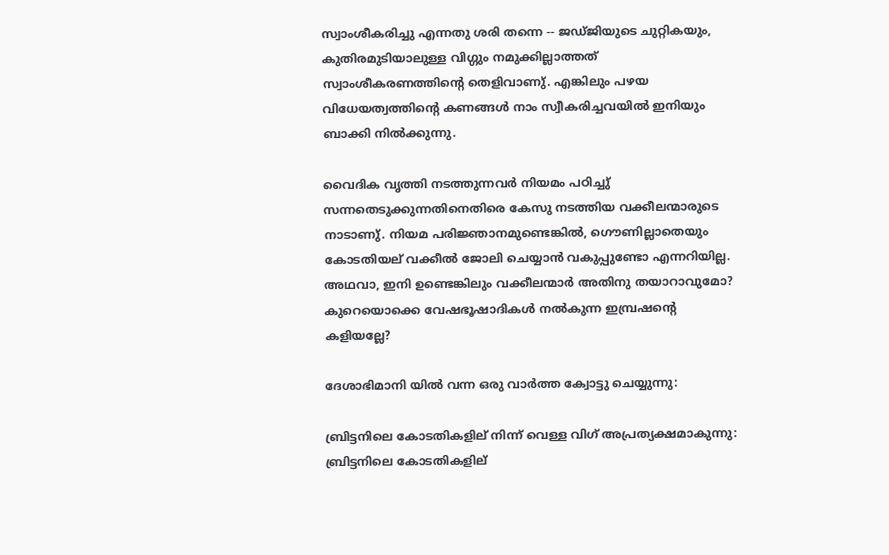സ്വാംശീകരിച്ചു എന്നതു ശരി തന്നെ -- ജഡ്ജിയുടെ ചുറ്റികയും, കുതിരമുടിയാലുള്ള വിഗ്ഗും നമുക്കില്ലാത്തത് സ്വാംശീകരണത്തിന്റെ തെളിവാണു്. എങ്കിലും പഴയ വിധേയത്വത്തിന്റെ കണങ്ങള്‍ നാം സ്വീകരിച്ചവയില്‍ ഇനിയും ബാക്കി നില്‍ക്കുന്നു.

വൈദിക വൃത്തി നടത്തുന്നവര്‍ നിയമം പഠിച്ചു് സന്നതെടുക്കുന്നതിനെതിരെ കേസു നടത്തിയ വക്കീലന്മാ‍രുടെ നാടാണു്. നിയമ പരിജ്ഞാനമുണ്ടെങ്കില്‍, ഗൌണില്ലാതെയും കോടതിയല് വക്കീല്‍ ജോലി ചെയ്യാന്‍ വകുപ്പുണ്ടോ എന്നറിയില്ല. അഥവാ, ഇനി ഉണ്ടെങ്കിലും വക്കീലന്മാര്‍ അതിനു തയാറാവുമോ? കുറെയൊക്കെ വേഷഭൂഷാദികള്‍ നല്‍കുന്ന ഇമ്പ്രഷന്റെ കളിയല്ലേ?

ദേശാഭിമാനി യില്‍ വന്ന ഒരു വാര്‍ത്ത ക്വോട്ടു ചെയ്യുന്നു:

ബ്രിട്ടനിലെ കോടതികളില് നിന്ന് വെള്ള വിഗ് അപ്രത്യക്ഷമാകുന്നു:
ബ്രിട്ടനിലെ കോടതികളില്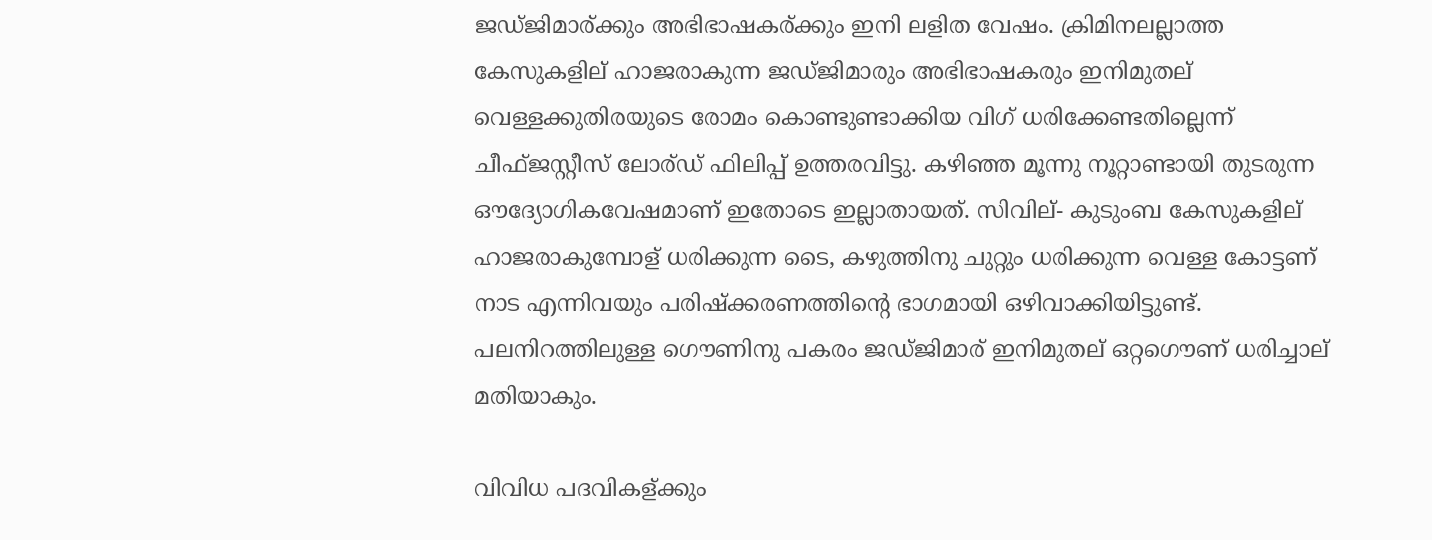ജഡ്ജിമാര്ക്കും അഭിഭാഷകര്ക്കും ഇനി ലളിത വേഷം. ക്രിമിനലല്ലാത്ത കേസുകളില് ഹാജരാകുന്ന ജഡ്ജിമാരും അഭിഭാഷകരും ഇനിമുതല് വെള്ളക്കുതിരയുടെ രോമം കൊണ്ടുണ്ടാക്കിയ വിഗ് ധരിക്കേണ്ടതില്ലെന്ന് ചീഫ്ജസ്റ്റീസ് ലോര്ഡ് ഫിലിപ്പ് ഉത്തരവിട്ടു. കഴിഞ്ഞ മൂന്നു നൂറ്റാണ്ടായി തുടരുന്ന ഔദ്യോഗികവേഷമാണ് ഇതോടെ ഇല്ലാതായത്. സിവില്- കുടുംബ കേസുകളില് ഹാജരാകുമ്പോള് ധരിക്കുന്ന ടൈ, കഴുത്തിനു ചുറ്റും ധരിക്കുന്ന വെള്ള കോട്ടണ് നാട എന്നിവയും പരിഷ്ക്കരണത്തിന്റെ ഭാഗമായി ഒഴിവാക്കിയിട്ടുണ്ട്. പലനിറത്തിലുള്ള ഗൌണിനു പകരം ജഡ്ജിമാര് ഇനിമുതല് ഒറ്റഗൌണ് ധരിച്ചാല് മതിയാകും.

വിവിധ പദവികള്ക്കും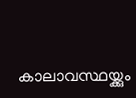കാലാവസ്ഥയ്ക്കും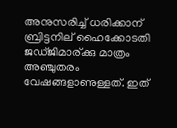അനുസരിച്ച് ധരിക്കാന് ബ്രിട്ടനില് ഹൈക്കോടതി ജഡ്ജിമാര്ക്കു മാത്രം അഞ്ചുതരം വേഷങ്ങളാണുള്ളത്. ഇത്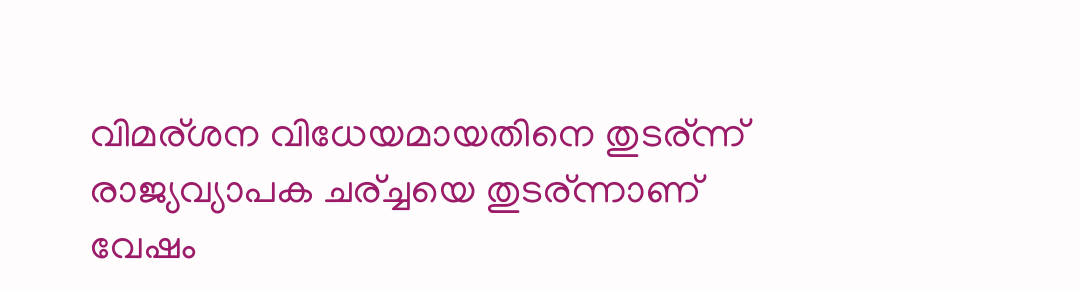വിമര്ശന വിധേയമായതിനെ തുടര്ന്ന് രാജ്യവ്യാപക ചര്ച്ചയെ തുടര്ന്നാണ് വേഷം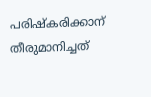പരിഷ്കരിക്കാന് തീരുമാനിച്ചത്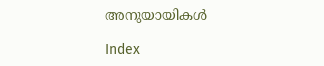അനുയായികള്‍

Index